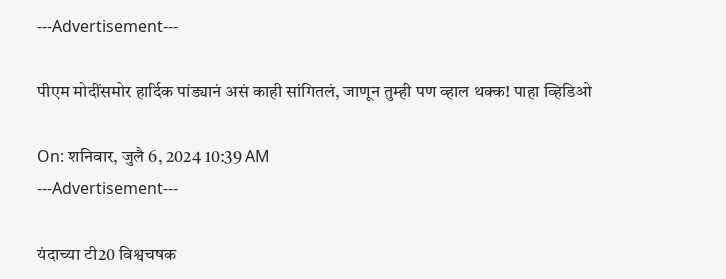---Advertisement---

पीएम मोदींसमोर हार्दिक पांड्यानं असं काही सांगितलं, जाणून तुम्ही पण व्हाल थक्क! पाहा व्हिडिओ

On: शनिवार, जुलै 6, 2024 10:39 AM
---Advertisement---

यंदाच्या टी20 विश्वचषक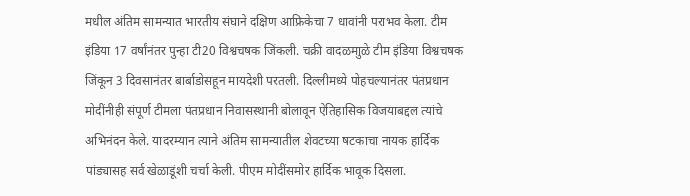मधील अंतिम सामन्यात भारतीय संघाने दक्षिण आफ्रिकेचा 7 धावांनी पराभव केला. टीम इंडिया 17 वर्षांनंतर पुन्हा टी20 विश्वचषक जिंकली. चक्री वादळमाुळे टीम इंडिया विश्वचषक जिंकून 3 दिवसानंतर बार्बाडोसहून मायदेशी परतली. दिल्लीमध्ये पोहचल्यानंतर पंतप्रधान मोदींनीही संपूर्ण टीमला पंतप्रधान निवासस्थानी बोलावून ऐतिहासिक विजयाबद्दल त्यांचे अभिनंदन केले. यादरम्यान त्याने अंतिम सामन्यातील शेवटच्या षटकाचा नायक हार्दिक पांड्यासह सर्व खेळाडूंशी चर्चा केली. पीएम मोदींसमोर हार्दिक भावूक दिसला.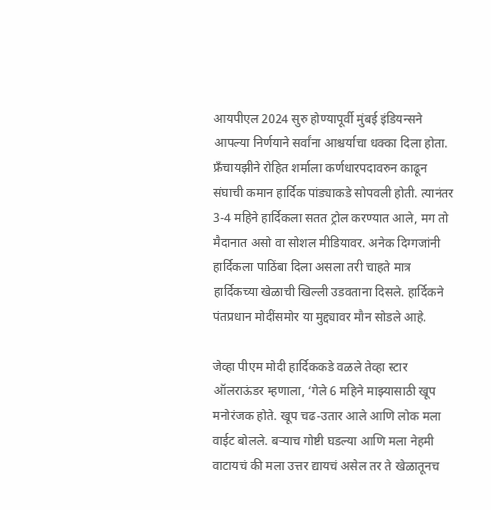आयपीएल 2024 सुरु होण्यापूर्वी मुंबई इंडियन्सने आपल्या निर्णयाने सर्वांना आश्चर्याचा धक्का दिला होता. फ्रँचायझीने रोहित शर्माला कर्णधारपदावरुन काढून संघाची कमान हार्दिक पांड्याकडे सोपवली होती. त्यानंतर 3-4 महिने हार्दिकला सतत ट्रोल करण्यात आले, मग तो मैदानात असो वा सोशल मीडियावर. अनेक दिग्गजांनी हार्दिकला पाठिंबा दिला असला तरी चाहते मात्र हार्दिकच्या खेळाची खिल्ली उडवताना दिसले. हार्दिकने पंतप्रधान मोदींसमोर या मुद्द्यावर मौन सोडले आहे.

जेव्हा पीएम मोदी हार्दिककडे वळले तेव्हा स्टार ऑलराऊंडर म्हणाला, ‘गेले 6 महिने माझ्यासाठी खूप मनोरंजक होते. खूप चढ-उतार आले आणि लोक मला वाईट बोलले. बऱ्याच गोष्टी घडल्या आणि मला नेहमी वाटायचं की मला उत्तर द्यायचं असेल तर ते खेळातूनच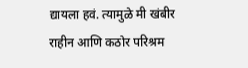द्यायला हवं. त्यामुळे मी खंबीर राहीन आणि कठोर परिश्रम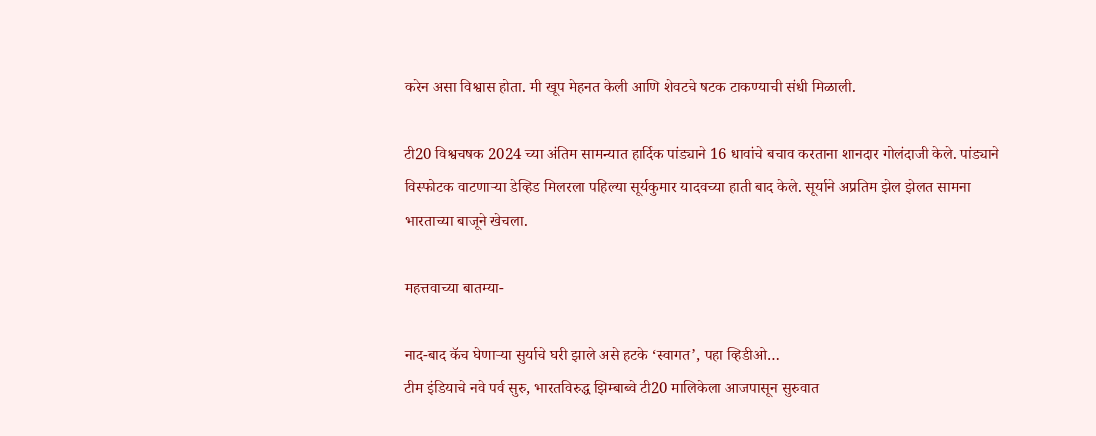करेन असा विश्वास होता. मी खूप मेहनत केली आणि शेवटचे षटक टाकण्याची संधी मिळाली.

टी20 विश्वचषक 2024 च्या अंतिम सामन्यात हार्दिक पांड्याने 16 धावांचे बचाव करताना शानदार गोलंदाजी केले. पांड्याने विस्फोटक वाटणाऱ्या डेव्हिड मिलरला पहिल्या सूर्यकुमार यादवच्या हाती बाद केले. सूर्याने अप्रतिम झेल झेलत सामना भारताच्या बाजूने खेचला.

महत्तवाच्या बातम्या-

नाद-बाद कॅच घेणाऱ्या सुर्याचे घरी झाले असे हटके ‘स्वागत’, पहा व्हिडीओ…
टीम इंडियाचे नवे पर्व सुरु, भारतविरुद्ध झिम्बाब्वे टी20 मालिकेला आजपासून सुरुवात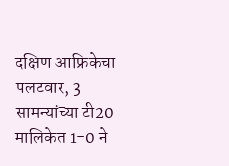दक्षिण आफ्रिकेचा पलटवार, 3 सामन्यांच्या टी20 मालिकेत 1-0 ने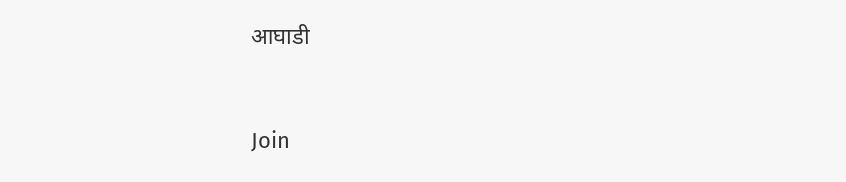आघाडी



Join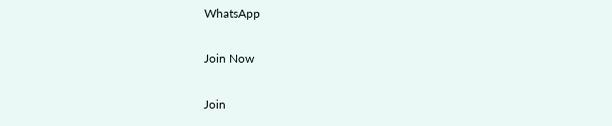WhatsApp

Join Now

Join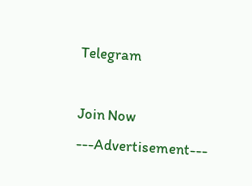Telegram

Join Now
---Advertisement---